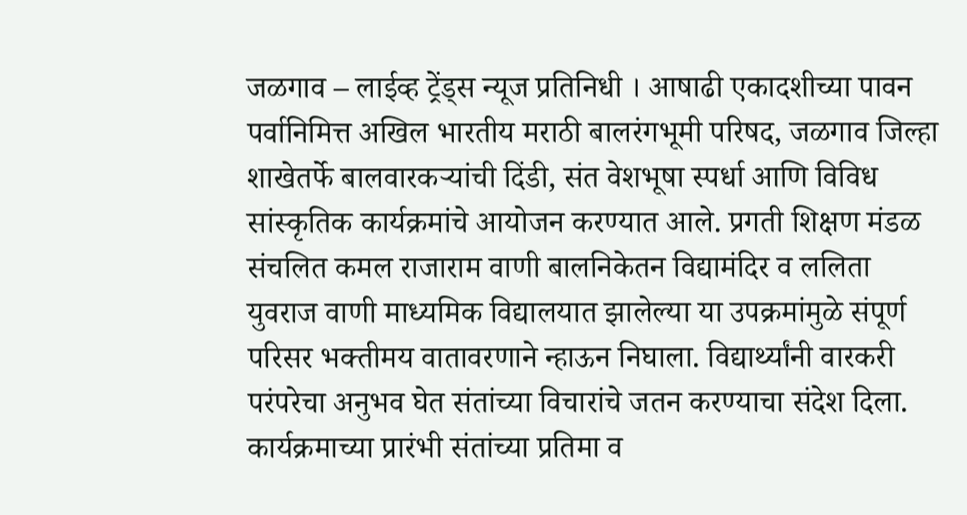जळगाव – लाईव्ह ट्रेंड्स न्यूज प्रतिनिधी । आषाढी एकादशीच्या पावन पर्वानिमित्त अखिल भारतीय मराठी बालरंगभूमी परिषद, जळगाव जिल्हा शाखेतर्फे बालवारकऱ्यांची दिंडी, संत वेशभूषा स्पर्धा आणि विविध सांस्कृतिक कार्यक्रमांचे आयोजन करण्यात आले. प्रगती शिक्षण मंडळ संचलित कमल राजाराम वाणी बालनिकेतन विद्यामंदिर व ललिता युवराज वाणी माध्यमिक विद्यालयात झालेल्या या उपक्रमांमुळे संपूर्ण परिसर भक्तीमय वातावरणाने न्हाऊन निघाला. विद्यार्थ्यांनी वारकरी परंपरेचा अनुभव घेत संतांच्या विचारांचे जतन करण्याचा संदेश दिला.
कार्यक्रमाच्या प्रारंभी संतांच्या प्रतिमा व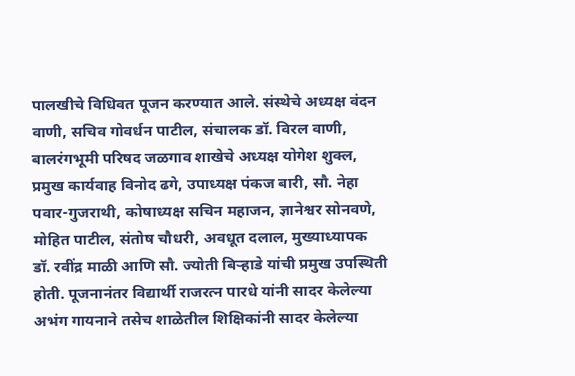पालखीचे विधिवत पूजन करण्यात आले. संस्थेचे अध्यक्ष वंदन वाणी, सचिव गोवर्धन पाटील, संचालक डॉ. विरल वाणी, बालरंगभूमी परिषद जळगाव शाखेचे अध्यक्ष योगेश शुक्ल, प्रमुख कार्यवाह विनोद ढगे, उपाध्यक्ष पंकज बारी, सौ. नेहा पवार-गुजराथी, कोषाध्यक्ष सचिन महाजन, ज्ञानेश्वर सोनवणे, मोहित पाटील, संतोष चौधरी, अवधूत दलाल, मुख्याध्यापक डॉ. रवींद्र माळी आणि सौ. ज्योती बिऱ्हाडे यांची प्रमुख उपस्थिती होती. पूजनानंतर विद्यार्थी राजरत्न पारधे यांनी सादर केलेल्या अभंग गायनाने तसेच शाळेतील शिक्षिकांनी सादर केलेल्या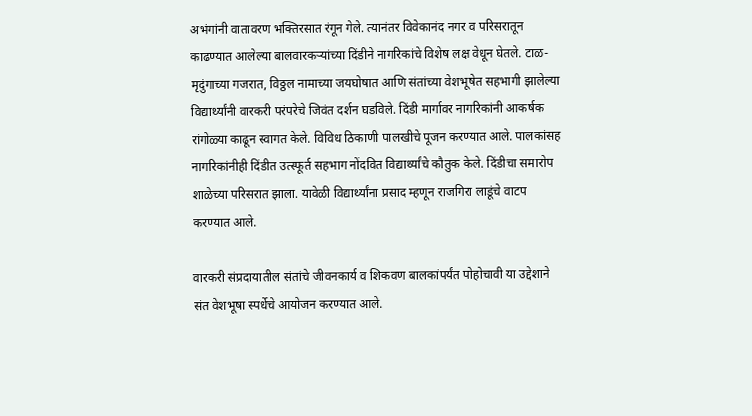अभंगांनी वातावरण भक्तिरसात रंगून गेले. त्यानंतर विवेकानंद नगर व परिसरातून काढण्यात आलेल्या बालवारकऱ्यांच्या दिंडीने नागरिकांचे विशेष लक्ष वेधून घेतले. टाळ-मृदुंगाच्या गजरात, विठ्ठल नामाच्या जयघोषात आणि संतांच्या वेशभूषेत सहभागी झालेल्या विद्यार्थ्यांनी वारकरी परंपरेचे जिवंत दर्शन घडविले. दिंडी मार्गावर नागरिकांनी आकर्षक रांगोळ्या काढून स्वागत केले. विविध ठिकाणी पालखीचे पूजन करण्यात आले. पालकांसह नागरिकांनीही दिंडीत उत्स्फूर्त सहभाग नोंदवित विद्यार्थ्यांचे कौतुक केले. दिंडीचा समारोप शाळेच्या परिसरात झाला. यावेळी विद्यार्थ्यांना प्रसाद म्हणून राजगिरा लाडूंचे वाटप करण्यात आले.

वारकरी संप्रदायातील संतांचे जीवनकार्य व शिकवण बालकांपर्यंत पोहोचावी या उद्देशाने संत वेशभूषा स्पर्धेचे आयोजन करण्यात आले.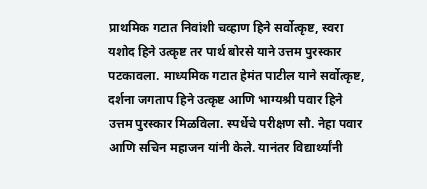प्राथमिक गटात निवांशी चव्हाण हिने सर्वोत्कृष्ट, स्वरा यशोद हिने उत्कृष्ट तर पार्थ बोरसे याने उत्तम पुरस्कार पटकावला. माध्यमिक गटात हेमंत पाटील याने सर्वोत्कृष्ट, दर्शना जगताप हिने उत्कृष्ट आणि भाग्यश्री पवार हिने उत्तम पुरस्कार मिळविला. स्पर्धेचे परीक्षण सौ. नेहा पवार आणि सचिन महाजन यांनी केले. यानंतर विद्यार्थ्यांनी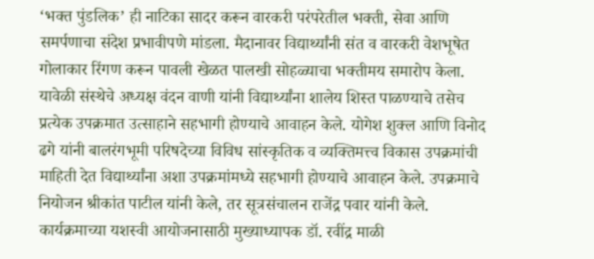‘भक्त पुंडलिक’ ही नाटिका सादर करून वारकरी परंपरेतील भक्ती, सेवा आणि समर्पणाचा संदेश प्रभावीपणे मांडला. मैदानावर विद्यार्थ्यांनी संत व वारकरी वेशभूषेत गोलाकार रिंगण करून पावली खेळत पालखी सोहळ्याचा भक्तीमय समारोप केला.
यावेळी संस्थेचे अध्यक्ष वंदन वाणी यांनी विद्यार्थ्यांना शालेय शिस्त पाळण्याचे तसेच प्रत्येक उपक्रमात उत्साहाने सहभागी होण्याचे आवाहन केले. योगेश शुक्ल आणि विनोद ढगे यांनी बालरंगभूमी परिषदेच्या विविध सांस्कृतिक व व्यक्तिमत्त्व विकास उपक्रमांची माहिती देत विद्यार्थ्यांना अशा उपक्रमांमध्ये सहभागी होण्याचे आवाहन केले. उपक्रमाचे नियोजन श्रीकांत पाटील यांनी केले, तर सूत्रसंचालन राजेंद्र पवार यांनी केले. कार्यक्रमाच्या यशस्वी आयोजनासाठी मुख्याध्यापक डॉ. रवींद्र माळी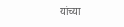यांच्या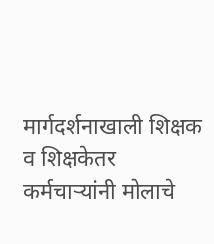मार्गदर्शनाखाली शिक्षक व शिक्षकेतर कर्मचाऱ्यांनी मोलाचे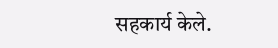सहकार्य केले.